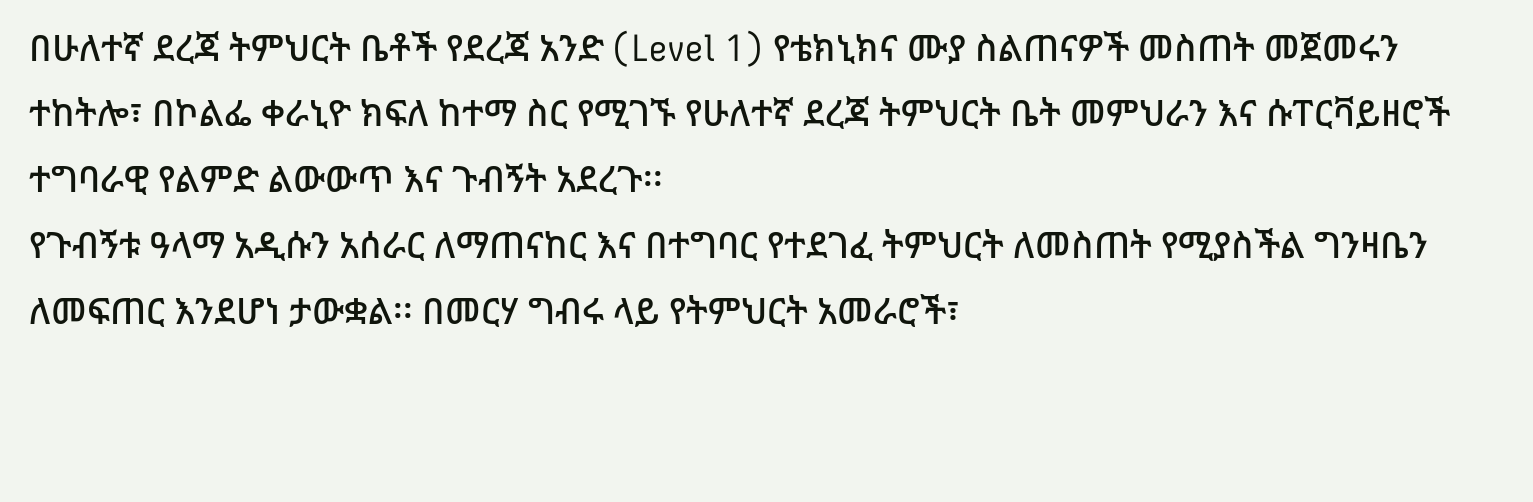በሁለተኛ ደረጃ ትምህርት ቤቶች የደረጃ አንድ (Level 1) የቴክኒክና ሙያ ስልጠናዎች መስጠት መጀመሩን ተከትሎ፣ በኮልፌ ቀራኒዮ ክፍለ ከተማ ስር የሚገኙ የሁለተኛ ደረጃ ትምህርት ቤት መምህራን እና ሱፐርቫይዘሮች ተግባራዊ የልምድ ልውውጥ እና ጉብኝት አደረጉ፡፡
የጉብኝቱ ዓላማ አዲሱን አሰራር ለማጠናከር እና በተግባር የተደገፈ ትምህርት ለመስጠት የሚያስችል ግንዛቤን ለመፍጠር እንደሆነ ታውቋል፡፡ በመርሃ ግብሩ ላይ የትምህርት አመራሮች፣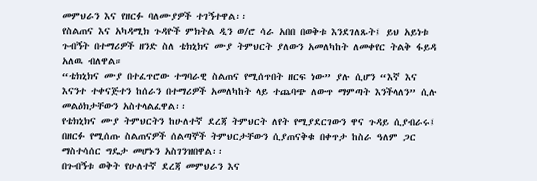መምህራን እና የዘርፉ ባለሙያዎች ተገኝተዋል፡፡
የስልጠና እና አካዳሚክ ጉዳዮች ምክትል ዲን ወ/ሮ ሳራ አበበ በወቅቱ እንደገለጹት፤ ይህ አይነቱ ጉብኝት በተማሪዎች ዘንድ ስለ ቴክኒክና ሙያ ትምህርት ያለውን አመለካከት ለመቀየር ትልቅ ፋይዳ አለዉ ብለዋል።
“ቴክኒክና ሙያ በተፈጥሮው ተግባራዊ ስልጠና የሚሰጥበት ዘርፍ ነው” ያሉ ሲሆን “እኛ እና እናንተ ተቀናጅተን ከሰራን በተማሪዎች አመለካከት ላይ ተጨባጭ ለውጥ ማምጣት እንችላለን” ሲሉ መልዕክታቸውን አስተላልፈዋል፡፡
የቴክኒክና ሙያ ትምህርትን ከሁለተኛ ደረጃ ትምህርት ለየት የሚያደርገውን ዋና ጉዳይ ሲያብራሩ፤ በዘርፉ የሚሰጡ ስልጠናዎች ሰልጣኞች ትምህርታቸውን ሲያጠናቅቁ በቀጥታ ከስራ ዓለም ጋር ማስተሳሰር ግዴታ መሆኑን አስገንዝበዋል፡፡
በጉብኝቱ ወቅት የሁለተኛ ደረጃ መምህራን እና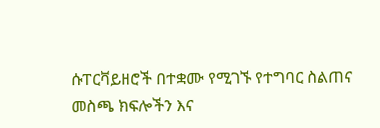ሱፐርቫይዘሮች በተቋሙ የሚገኙ የተግባር ስልጠና መስጫ ክፍሎችን እና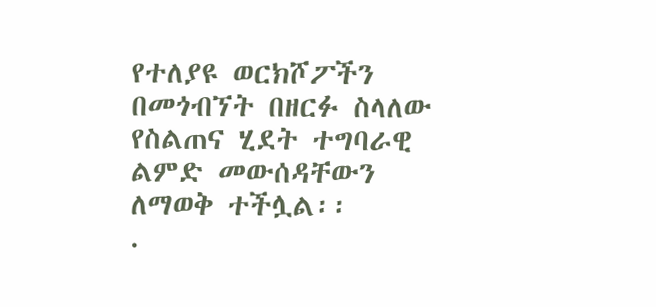የተለያዩ ወርክሾፖችን በመጎብኘት በዘርፉ ስላለው የስልጠና ሂደት ተግባራዊ ልምድ መውሰዳቸውን ለማወቅ ተችሏል፡፡
.